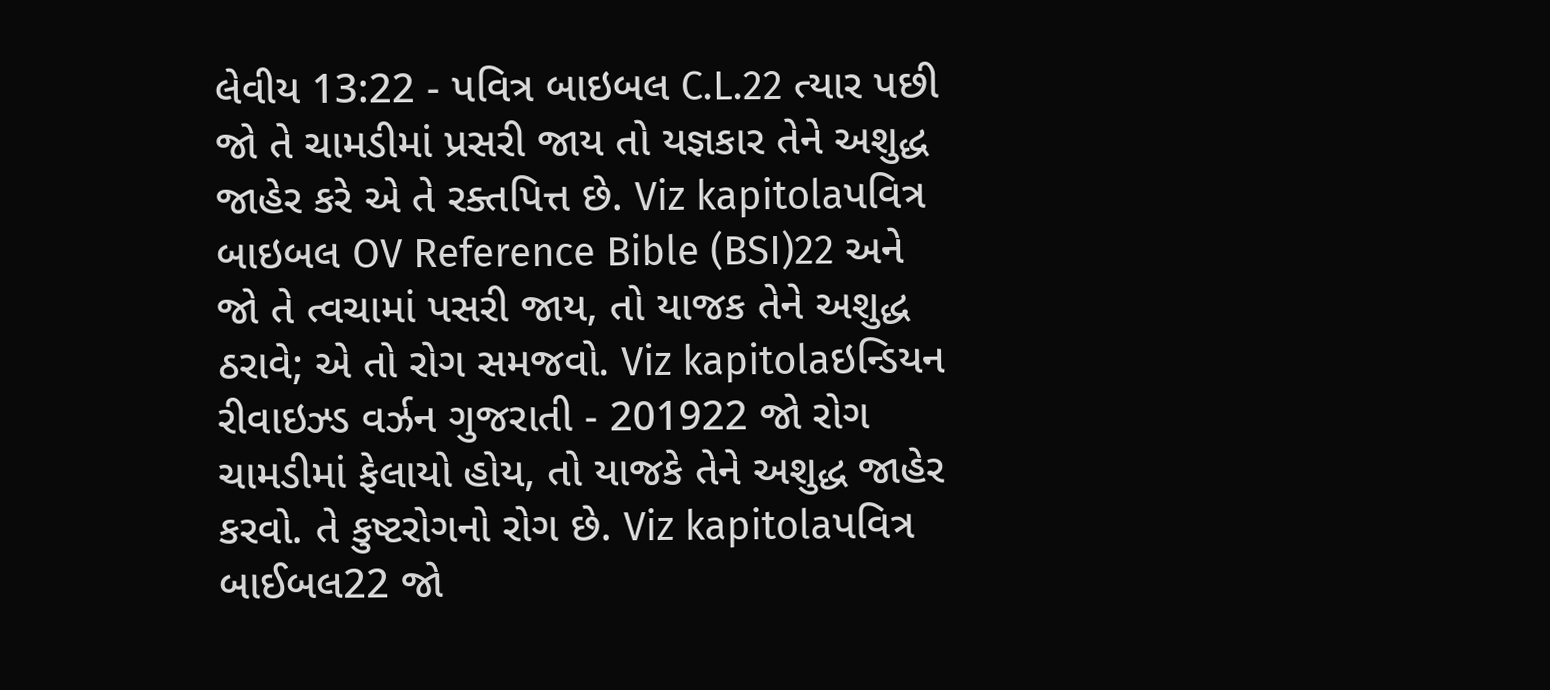લેવીય 13:22 - પવિત્ર બાઇબલ C.L.22 ત્યાર પછી જો તે ચામડીમાં પ્રસરી જાય તો યજ્ઞકાર તેને અશુદ્ધ જાહેર કરે એ તે રક્તપિત્ત છે. Viz kapitolaપવિત્ર બાઇબલ OV Reference Bible (BSI)22 અને જો તે ત્વચામાં પસરી જાય, તો યાજક તેને અશુદ્ધ ઠરાવે; એ તો રોગ સમજવો. Viz kapitolaઇન્ડિયન રીવાઇઝ્ડ વર્ઝન ગુજરાતી - 201922 જો રોગ ચામડીમાં ફેલાયો હોય, તો યાજકે તેને અશુદ્ધ જાહેર કરવો. તે કુષ્ટરોગનો રોગ છે. Viz kapitolaપવિત્ર બાઈબલ22 જો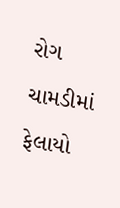રોગ ચામડીમાં ફેલાયો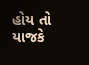હોય તો યાજકે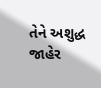તેને અશુદ્ધ જાહેર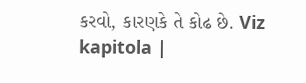કરવો, કારણકે તે કોઢ છે. Viz kapitola |